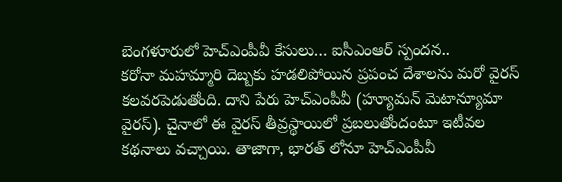బెంగళూరులో హెచ్ఎంపీవీ కేసులు… ఐసీఎంఆర్ స్పందన..
కరోనా మహమ్మారి దెబ్బకు హడలిపోయిన ప్రపంచ దేశాలను మరో వైరస్ కలవరపెడుతోంది. దాని పేరు హెచ్ఎంపీవీ (హ్యూమన్ మెటాన్యూమా వైరస్). చైనాలో ఈ వైరస్ తీవ్రస్థాయిలో ప్రబలుతోందంటూ ఇటీవల కథనాలు వచ్చాయి. తాజాగా, భారత్ లోనూ హెచ్ఎంపీవీ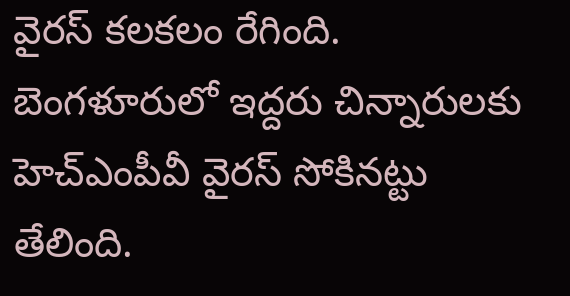వైరస్ కలకలం రేగింది. బెంగళూరులో ఇద్దరు చిన్నారులకు హెచ్ఎంపీవీ వైరస్ సోకినట్టు తేలింది.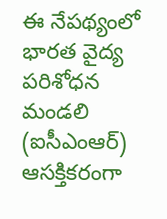ఈ నేపథ్యంలో భారత వైద్య పరిశోధన మండలి (ఐసీఎంఆర్) ఆసక్తికరంగా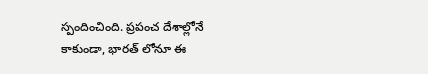స్పందించింది. ప్రపంచ దేశాల్లోనే కాకుండా, భారత్ లోనూ ఈ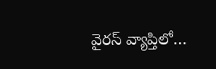వైరస్ వ్యాప్తిలో…